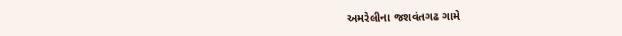અમરેલીના જશવંતગઢ ગામે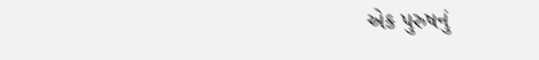એક પુરુષનું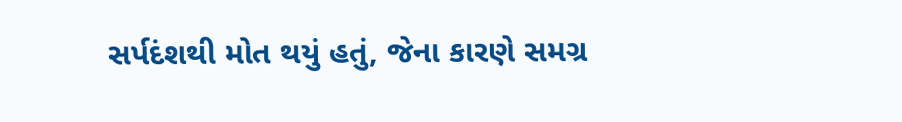સર્પદંશથી મોત થયું હતું, જેના કારણે સમગ્ર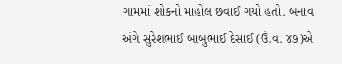ગામમાં શોકનો માહોલ છવાઈ ગયો હતો. બનાવ અંગે સુરેશભાઈ બાબુભાઈ દેસાઈ (ઉં.વ. ૪૭)એ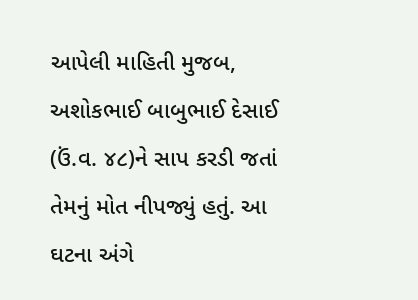આપેલી માહિતી મુજબ, અશોકભાઈ બાબુભાઈ દેસાઈ (ઉં.વ. ૪૮)ને સાપ કરડી જતાં તેમનું મોત નીપજ્યું હતું. આ ઘટના અંગે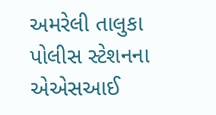અમરેલી તાલુકા પોલીસ સ્ટેશનના એએસઆઈ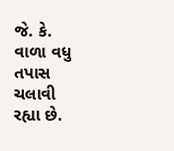જે. કે. વાળા વધુ તપાસ ચલાવી રહ્યા છે.